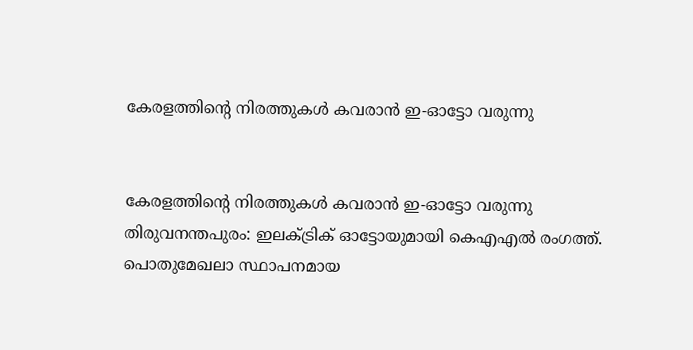കേരളത്തിന്‍റെ നിരത്തുകള്‍ കവരാന്‍ ഇ-ഓട്ടോ വരുന്നു


കേരളത്തിന്‍റെ നിരത്തുകള്‍ കവരാന്‍ ഇ-ഓട്ടോ വരുന്നു
തിരുവനന്തപുരം: ഇലക്‌ട്രിക് ഓട്ടോയുമായി കെഎഎല്‍ രംഗത്ത്. പൊതുമേഖലാ സ്ഥാപനമായ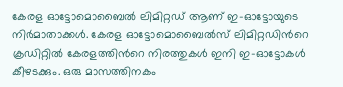കേരള ഓട്ടോമൊബൈല്‍ ലിമിറ്റഡ് ആണ് ഇ-ഓട്ടോയുടെ നിര്‍മാതാക്കള്‍. കേരള ഓട്ടോമൊബൈല്‍സ് ലിമിറ്റഡിന്‍റെ ക്രഡിറ്റില്‍ കേരളത്തിന്‍റെ നിരത്തുകള്‍ ഇനി ഇ-ഓട്ടോകള്‍ കീഴടക്കും. ഒരു മാസത്തിനകം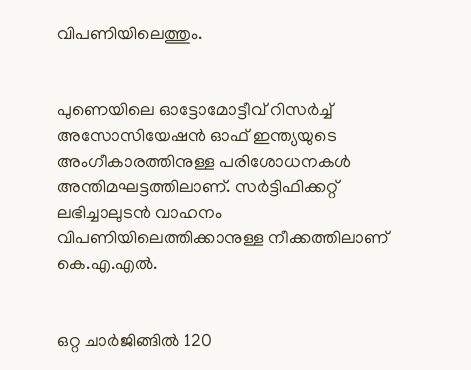വിപണിയിലെത്തും.


പുണെയിലെ ഓട്ടോമോട്ടീവ് റിസര്‍ച്ച്‌ അസോസിയേഷന്‍ ഓഫ് ഇന്ത്യയുടെ അംഗീകാരത്തിനുള്ള പരിശോധനകള്‍ അന്തിമഘട്ടത്തിലാണ്. സര്‍ട്ടിഫിക്കറ്റ് ലഭിച്ചാലുടന്‍ വാഹനം വിപണിയിലെത്തിക്കാനുള്ള നീക്കത്തിലാണ് കെ.എ.എല്‍.


ഒറ്റ ചാര്‍ജിങ്ങില്‍ 120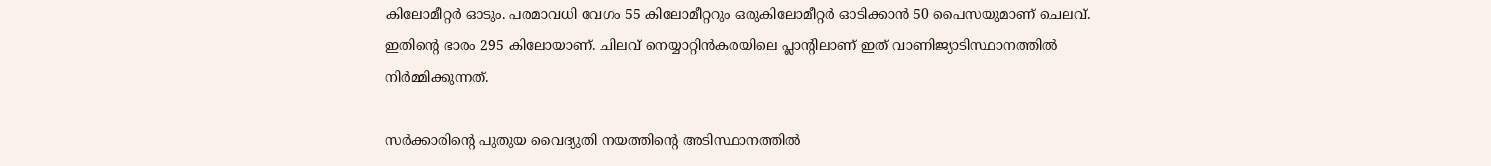കിലോമീറ്റര്‍ ഓടും. പരമാവധി വേഗം 55 കിലോമീറ്ററും ഒരുകിലോമീറ്റര്‍ ഓടിക്കാന്‍ 50 പൈസയുമാണ് ചെലവ്. ഇതിന്‍റെ ഭാരം 295 കിലോയാണ്. ചിലവ് നെയ്യാറ്റിന്‍കരയിലെ പ്ലാന്റിലാണ് ഇത് വാണിജ്യാടിസ്ഥാനത്തില്‍ നിര്‍മ്മിക്കുന്നത്.

സര്‍ക്കാരിന്‍റെ പുതുയ വൈദ്യുതി നയത്തിന്‍റെ അടിസ്ഥാനത്തില്‍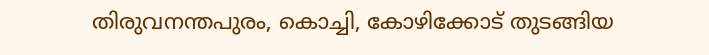തിരുവനന്തപുരം, കൊച്ചി, കോഴിക്കോട് തുടങ്ങിയ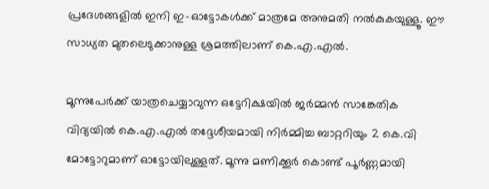പ്രദേശങ്ങളില്‍ ഇനി ഇ-ഓട്ടോകള്‍ക്ക് മാത്രമേ അനുമതി നല്‍കുകയുള്ളൂ. ഈ സാധ്യത മുതലെടുക്കാനുള്ള ശ്രമത്തിലാണ് കെ.എ.എല്‍.

മൂന്നുപേര്‍ക്ക് യാത്രചെയ്യാവുന്ന ഒട്ടേറിക്ഷയില്‍ ജര്‍മ്മന്‍ സാങ്കേതിക വിദ്യയില്‍ കെ.എ.എല്‍ തദ്ദേശീയമായി നിര്‍മ്മിച്ച ബാറ്ററിയും 2 കെ.വി മോട്ടോറുമാണ് ഓട്ടോയിലുള്ളത്. മൂന്നു മണിക്കൂര്‍ കൊണ്ട് പൂര്‍ണ്ണമായി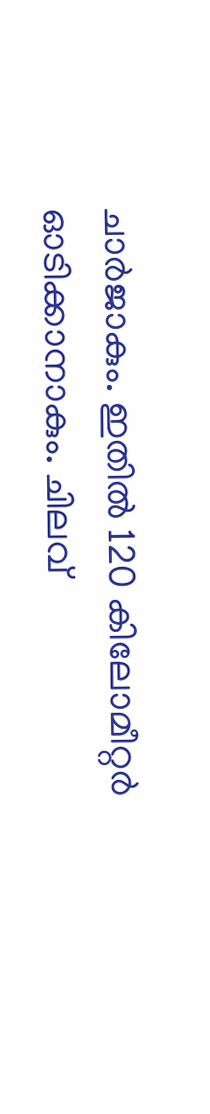ചാര്‍ജാകും. ഇതില്‍ 120 കിലോമീറ്റര്‍ ഓടിക്കാനാകും. ചിലവ്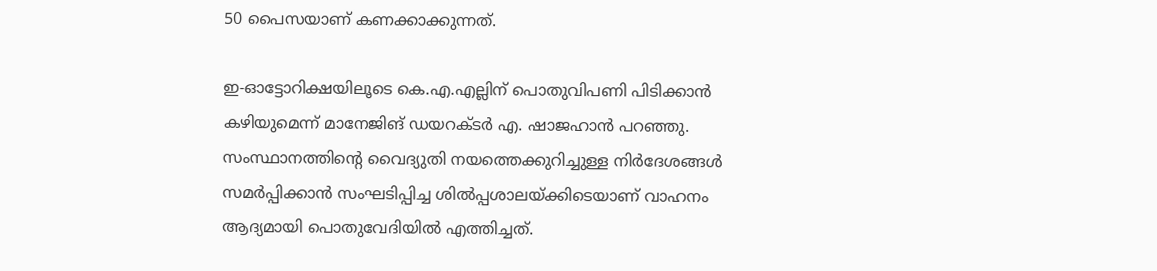50 പൈസയാണ് കണക്കാക്കുന്നത്.

ഇ-ഓട്ടോറിക്ഷയിലൂടെ കെ.എ.എല്ലിന് പൊതുവിപണി പിടിക്കാന്‍ കഴിയുമെന്ന് മാനേജിങ് ഡയറക്ടര്‍ എ. ഷാജഹാന്‍ പറഞ്ഞു. സംസ്ഥാനത്തിന്‍റെ വൈദ്യുതി നയത്തെക്കുറിച്ചുള്ള നിര്‍ദേശങ്ങള്‍ സമര്‍പ്പിക്കാന്‍ സംഘടിപ്പിച്ച ശില്‍പ്പശാലയ്ക്കിടെയാണ് വാഹനം ആദ്യമായി പൊതുവേദിയില്‍ എത്തിച്ചത്.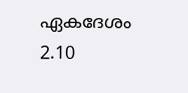ഏകദേശം 2.10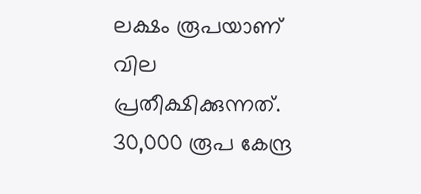ലക്ഷം രൂപയാണ് വില പ്രതീക്ഷിക്കുന്നത്. 30,000 രൂപ കേന്ദ്ര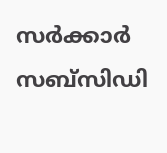സര്‍ക്കാര്‍ സബ്‌സിഡി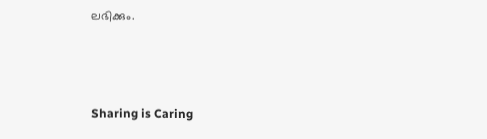ലഭിക്കും.



Sharing is Caring